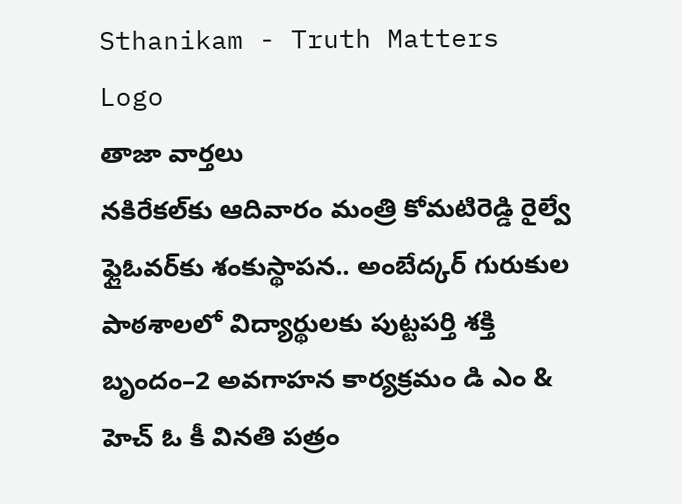Sthanikam - Truth Matters
Logo
తాజా వార్తలు
నకిరేకల్‌కు ఆదివారం మంత్రి కోమటిరెడ్డి రైల్వే ఫ్లైఓవర్‌కు శంకుస్థాపన.. అంబేద్కర్ గురుకుల పాఠశాలలో విద్యార్థులకు పుట్టపర్తి శక్తి బృందం–2 అవగాహన కార్యక్రమం డి ఎం & హెచ్ ఓ కీ వినతి పత్రం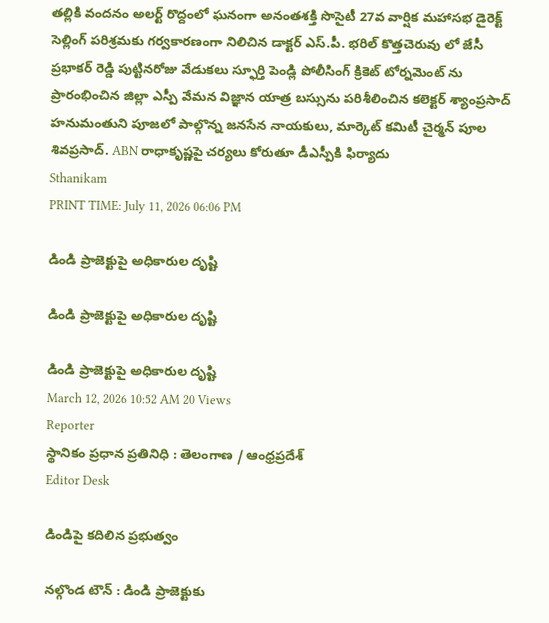తల్లికి వందనం అలర్ట్ రొద్దంలో ఘనంగా అనంతశక్తి సొసైటీ 27వ వార్షిక మహాసభ డైరెక్ట్ సెల్లింగ్ పరిశ్రమకు గర్వకారణంగా నిలిచిన డాక్టర్ ఎస్.పీ. భరిల్ కొత్తచెరువు లో జేసీ ప్రభాకర్ రెడ్డి పుట్టినరోజు వేడుకలు స్ఫూర్తి పెండ్లి పోలీసింగ్ క్రికెట్ టోర్నమెంట్ ను ప్రారంభించిన జిల్లా ఎస్పీ వేమన విజ్ఞాన యాత్ర బస్సును పరిశీలించిన కలెక్టర్ శ్యాంప్రసాద్ హనుమంతుని పూజలో పాల్గొన్న జనసేన నాయకులు, మార్కెట్ కమిటీ చైర్మన్ పూల శివప్రసాద్. ABN రాధాకృష్ణపై చర్యలు కోరుతూ డీఎస్పీకి ఫిర్యాదు
Sthanikam
PRINT TIME: July 11, 2026 06:06 PM

డిండి ప్రాజెక్టుపై అధికారుల దృష్టి

డిండి ప్రాజెక్టుపై అధికారుల దృష్టి

డిండి ప్రాజెక్టుపై అధికారుల దృష్టి
March 12, 2026 10:52 AM 20 Views
Reporter
స్థానికం ప్రధాన ప్రతినిధి : తెలంగాణ / ఆంధ్రప్రదేశ్
Editor Desk

డిండిపై కదిలిన ప్రభుత్వం

నల్గొండ టౌన్ : డిండి ప్రాజెక్టుకు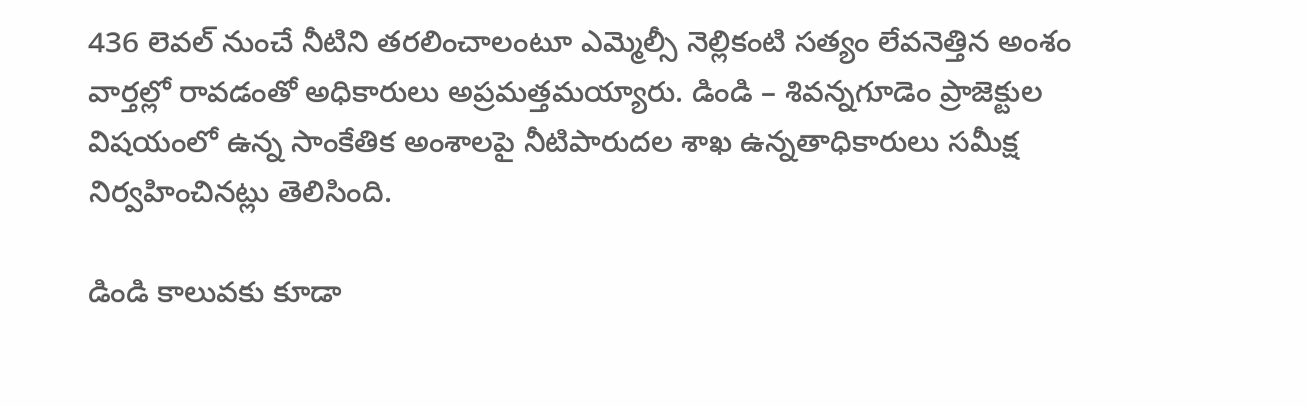436 లెవల్‌ నుంచే నీటిని తరలించాలంటూ ఎమ్మెల్సీ నెల్లికంటి సత్యం లేవనెత్తిన అంశం వార్తల్లో రావడంతో అధికారులు అప్రమత్తమయ్యారు. డిండి – శివన్నగూడెం ప్రాజెక్టుల విషయంలో ఉన్న సాంకేతిక అంశాలపై నీటిపారుదల శాఖ ఉన్నతాధికారులు సమీక్ష నిర్వహించినట్లు తెలిసింది.

డిండి కాలువకు కూడా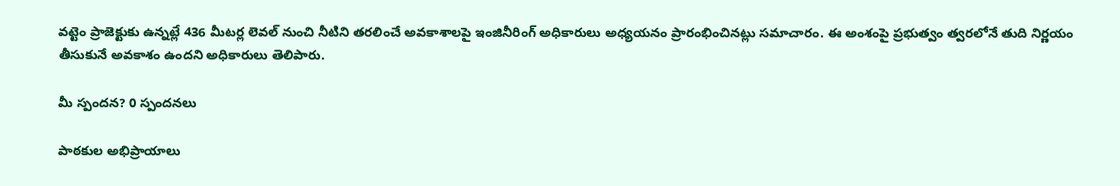వట్టెం ప్రాజెక్టుకు ఉన్నట్లే 436 మీటర్ల లెవల్‌ నుంచి నీటిని తరలించే అవకాశాలపై ఇంజినీరింగ్ అధికారులు అధ్యయనం ప్రారంభించినట్లు సమాచారం. ఈ అంశంపై ప్రభుత్వం త్వరలోనే తుది నిర్ణయం తీసుకునే అవకాశం ఉందని అధికారులు తెలిపారు.

మీ స్పందన? 0 స్పందనలు

పాఠకుల అభిప్రాయాలు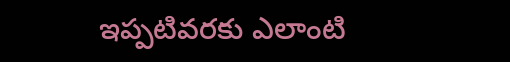ఇప్పటివరకు ఎలాంటి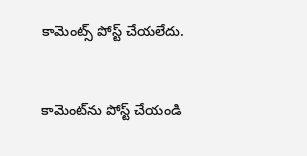కామెంట్స్ పోస్ట్ చేయలేదు.


కామెంట్‌ను పోస్ట్ చేయండి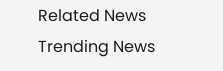Related News
Trending News